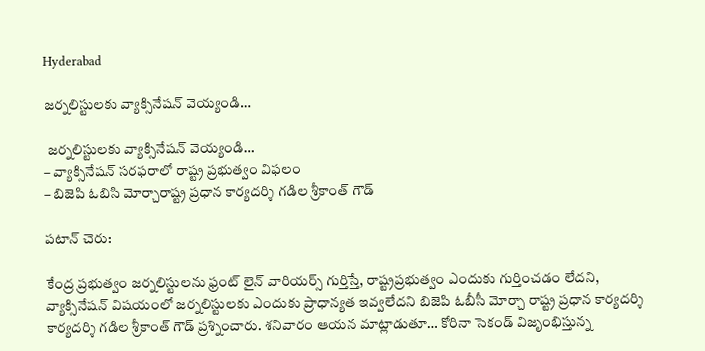Hyderabad

జర్నలిస్టులకు వ్యాక్సినేషన్ వెయ్యండి…

 జర్నలిస్టులకు వ్యాక్సినేషన్ వెయ్యండి…
– వ్యాక్సినేషన్ సరఫరాలో రాష్ట్ర ప్రభుత్వం విఫలం
– బిజెపి ఓబిసి మోర్చారాష్ట్ర ప్రధాన కార్యదర్శి గడిల శ్రీకాంత్ గౌడ్

పటాన్ చెరు:

కేంద్ర ప్రభుత్వం జర్నలిస్టులను ఫ్రంట్ లైన్ వారియర్స్ గుర్తిస్తే, రాష్ట్రప్రభుత్వం ఎందుకు గుర్తించడం లేదని, వ్యాక్సినేషన్ విషయంలో జర్నలిస్టులకు ఎందుకు ప్రాధాన్యత ఇవ్వలేదని బిజెపి ఓబీసీ మోర్చా రాష్ట్ర ప్రధాన కార్యదర్శి కార్యదర్శి గడిల శ్రీకాంత్ గౌడ్ ప్రశ్నించారు. శనివారం ఆయన మాట్లాడుతూ… కోరినా సెకండ్ విజృంభిస్తున్న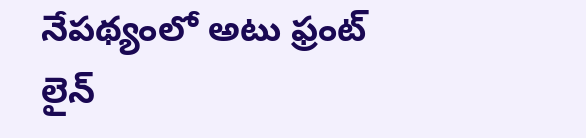నేపథ్యంలో అటు ఫ్రంట్ లైన్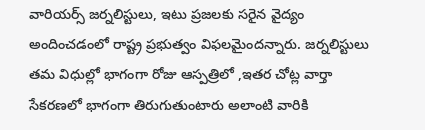వారియర్స్ జర్నలిస్టులు, ఇటు ప్రజలకు సరైన వైద్యం అందించడంలో రాష్ట్ర ప్రభుత్వం విఫలమైందన్నారు. జర్నలిస్టులు తమ విధుల్లో భాగంగా రోజు ఆస్పత్రిలో ,ఇతర చోట్ల వార్తా సేకరణలో భాగంగా తిరుగుతుంటారు అలాంటి వారికి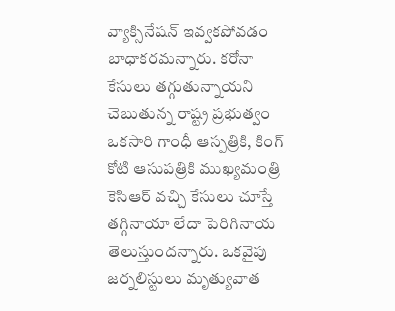వ్యాక్సినేషన్ ఇవ్వకపోవడం బాధాకరమన్నారు. కరోనా కేసులు తగ్గుతున్నాయని చెబుతున్న రాష్ట్ర ప్రభుత్వం ఒకసారి గాంధీ ఆస్పత్రికి, కింగ్ కోటి ఆసుపత్రికి ముఖ్యమంత్రి కెసిఆర్ వచ్చి కేసులు చూస్తే తగ్గినాయా లేదా పెరిగినాయ తెలుస్తుందన్నారు. ఒకవైపు జర్నలిస్టులు మృత్యువాత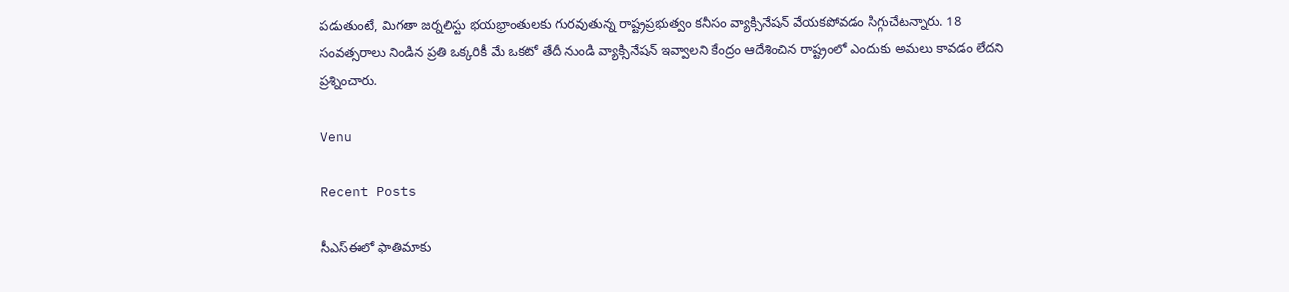పడుతుంటే, మిగతా జర్నలిస్టు భయభ్రాంతులకు గురవుతున్న రాష్ట్రప్రభుత్వం కనీసం వ్యాక్సినేషన్ వేయకపోవడం సిగ్గుచేటన్నారు. 18 సంవత్సరాలు నిండిన ప్రతి ఒక్కరికీ మే ఒకటో తేదీ నుండి వ్యాక్సినేషన్ ఇవ్వాలని కేంద్రం ఆదేశించిన రాష్ట్రంలో ఎందుకు అమలు కావడం లేదని ప్రశ్నించారు.

Venu

Recent Posts

సీఎస్ఈలో ఫాతిమాకు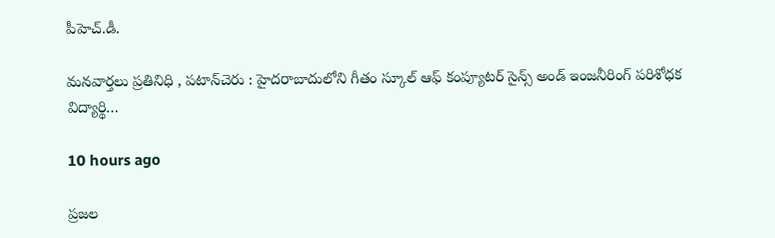పీహెచ్.డీ.

మనవార్తలు ప్రతినిధి , పటాన్‌చెరు : హైదరాబాదులోని గీతం స్కూల్ ఆఫ్ కంప్యూటర్ సైన్స్ అండ్ ఇంజనీరింగ్ పరిశోధక విద్యార్థి…

10 hours ago

ప్రజల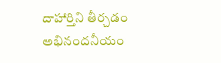దాహార్తిని తీర్చడం అభినందనీయం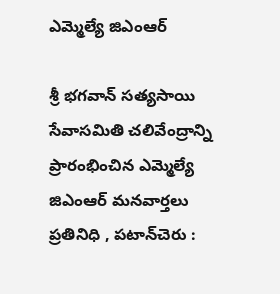ఎమ్మెల్యే జిఎంఆర్

శ్రీ భగవాన్ సత్యసాయి సేవాసమితి చలివేంద్రాన్ని ప్రారంభించిన ఎమ్మెల్యే జిఎంఆర్ మనవార్తలు ప్రతినిధి , పటాన్‌చెరు :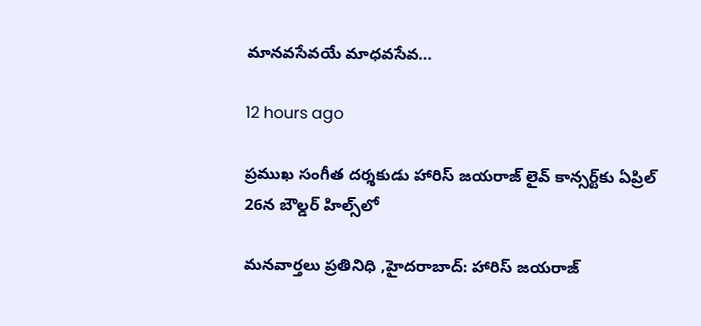మానవసేవయే మాధవసేవ…

12 hours ago

ప్రముఖ సంగీత దర్శకుడు హారిస్ జయరాజ్ లైవ్ కాన్సర్ట్‌కు ఏప్రిల్ 26న బౌల్డర్ హిల్స్‌లో

మనవార్తలు ప్రతినిధి ,హైదరాబాద్: హారిస్ జయరాజ్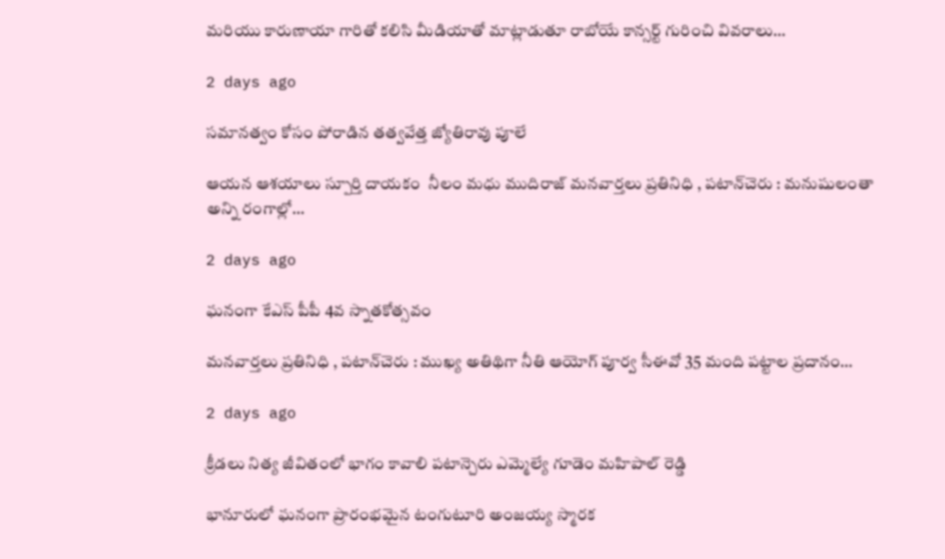మరియు కారుణాయా గారితో కలిసి మీడియాతో మాట్లాడుతూ రాబోయే కాన్సర్ట్ గురించి వివరాలు…

2 days ago

సమానత్వం కోసం పోరాడిన తత్వవేత్త జ్యోతిరావు పూలే

ఆయన ఆశయాలు స్పూర్తి దాయకం  నీలం మధు ముదిరాజ్ మనవార్తలు ప్రతినిధి , పటాన్‌చెరు : మనుషులంతా అన్ని రంగాల్లో…

2 days ago

ఘనంగా కేఎస్ పీపీ 4వ స్నాతకోత్సవం

మనవార్తలు ప్రతినిధి , పటాన్‌చెరు : ముఖ్య అతిథిగా నీతి ఆయోగ్ పూర్వ సీఈవో 35 మంది పట్టాల ప్రదానం…

2 days ago

క్రీడలు నిత్య జీవితంలో భాగం కావాలి పటాన్చెరు ఎమ్మెల్యే గూడెం మహిపాల్ రెడ్డి

భానూరులో ఘనంగా ప్రారంభమైన టంగుటూరి అంజయ్య స్మారక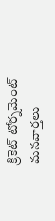క్రికెట్ టోర్నమెంట్ మనవార్తలు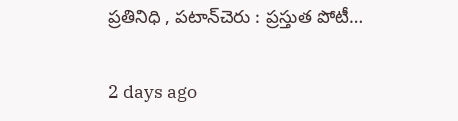ప్రతినిధి , పటాన్‌చెరు : ప్రస్తుత పోటీ…

2 days ago